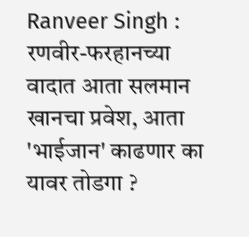Ranveer Singh : रणवीर-फरहानच्या वादात आता सलमान खानचा प्रवेश, आता 'भाईजान' काढणार का यावर तोडगा ?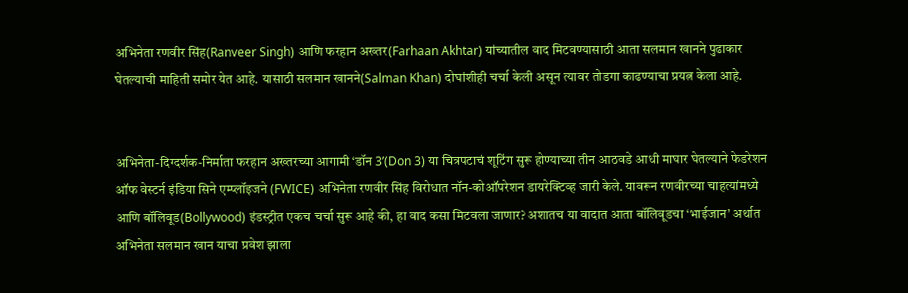अभिनेता रणवीर सिंह(Ranveer Singh) आणि फरहान अख्तर(Farhaan Akhtar) यांच्यातील वाद मिटवण्यासाठी आता सलमान खानने पुढाकार घेतल्याची माहिती समोर येत आहे. यासाठी सलमान खानने(Salman Khan) दोघांशीही चर्चा केली असून त्यावर तोडगा काढण्याचा प्रयत्न केला आहे.


अभिनेता-दिग्दर्शक-निर्माता फरहान अख्तरच्या आगामी ‘डॉन 3’(Don 3) या चित्रपटाचं शूटिंग सुरू होण्याच्या तीन आठवडे आधी माघार घेतल्याने फेडरेशन ऑफ वेस्टर्न इंडिया सिने एम्प्लॉइजने (FWICE) अभिनेता रणवीर सिंह विरोधात नॉन-कोऑपरेशन डायरेक्टिव्ह जारी केले. यावरून रणवीरच्या चाहत्यांमध्ये आणि बॉलिवूड(Bollywood) इंडस्ट्रीत एकच चर्चा सुरू आहे की, हा वाद कसा मिटवला जाणार? अशातच या वादात आता बॉलिवूडचा ‘भाईजान’ अर्थात अभिनेता सलमान खान याचा प्रवेश झाला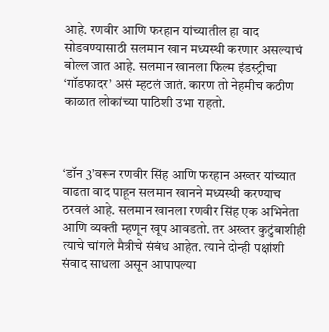आहे. रणवीर आणि फरहान यांच्यातील हा वाद सोडवण्यासाठी सलमान खान मध्यस्थी करणार असल्याचं बोल्ल जात आहे. सलमान खानला फिल्म इंडस्ट्रीचा ‘गॉडफादर’ असं म्हटलं जातं. कारण तो नेहमीच कठीण काळात लोकांच्या पाठिशी उभा राहतो.



‘डॉन 3’वरून रणवीर सिंह आणि फरहान अख्तर यांच्यात वाढता वाद पाहून सलमान खानने मध्यस्थी करण्याच ठरवलं आहे. सलमान खानला रणवीर सिंह एक अभिनेता आणि व्यक्ती म्हणून खूप आवडतो. तर अख्तर कुटुंबाशीही त्याचे चांगले मैत्रीचे संबंध आहेत. त्याने दोन्ही पक्षांशी संवाद साधला असून आपापल्या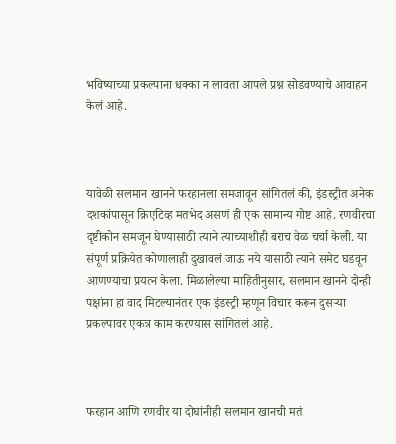भविष्याच्या प्रकल्पाना धक्का न लावता आपले प्रश्न सोडवण्याचे आवाहन केलं आहे.



यावेळी सलमान खानने फरहानला समजावून सांगितलं की, इंडस्ट्रीत अनेक दशकांपासून क्रिएटिव्ह मतभेद असणं ही एक सामान्य गोष्ट आहे. रणवीरचा दृष्टीकोन समजून घेण्यासाठी त्याने त्याच्याशीही बराच वेळ चर्चा केली. या संपूर्ण प्रक्रियेत कोणालाही दुखावलं जाऊ नये यासाठी त्याने समेट घडवून आणण्याचा प्रयत्न केला. मिळालेल्या माहितीनुसार, सलमान खानने दोन्ही पक्षांना हा वाद मिटल्यानंतर एक इंडस्ट्री म्हणून विचार करून दुसऱ्या प्रकल्पावर एकत्र काम करण्यास सांगितलं आहे.



फरहान आणि रणवीर या दोघांनीही सलमान खानची मतं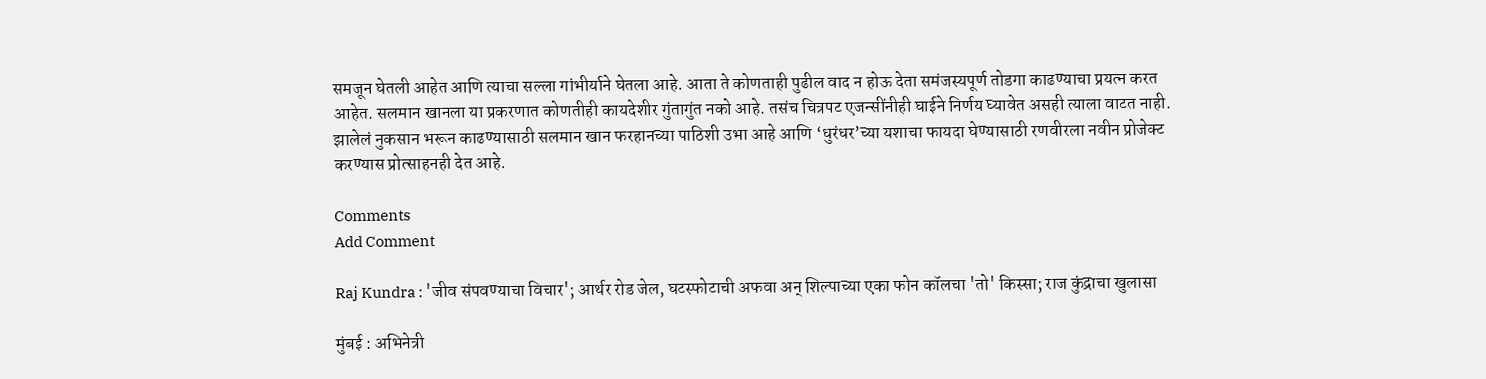समजून घेतली आहेत आणि त्याचा सल्ला गांभीर्याने घेतला आहे. आता ते कोणताही पुढील वाद न होऊ देता समंजस्यपूर्ण तोडगा काढण्याचा प्रयत्न करत आहेत. सलमान खानला या प्रकरणात कोणतीही कायदेशीर गुंतागुंत नको आहे. तसंच चित्रपट एजन्सींनीही घाईने निर्णय घ्यावेत असही त्याला वाटत नाही. झालेलं नुकसान भरून काढण्यासाठी सलमान खान फरहानच्या पाठिशी उभा आहे आणि ‘धुरंधर’च्या यशाचा फायदा घेण्यासाठी रणवीरला नवीन प्रोजेक्ट करण्यास प्रोत्साहनही देत आहे.

Comments
Add Comment

Raj Kundra : 'जीव संपवण्याचा विचार'; आर्थर रोड जेल, घटस्फोटाची अफवा अन् शिल्पाच्या एका फोन कॉलचा 'तो' किस्सा; राज कुंद्राचा खुलासा

मुंबई : अभिनेत्री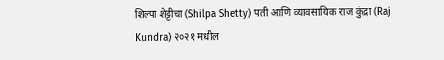शिल्पा शेट्टीचा (Shilpa Shetty) पती आणि व्यावसायिक राज कुंद्रा (Raj Kundra) २०२१ मधील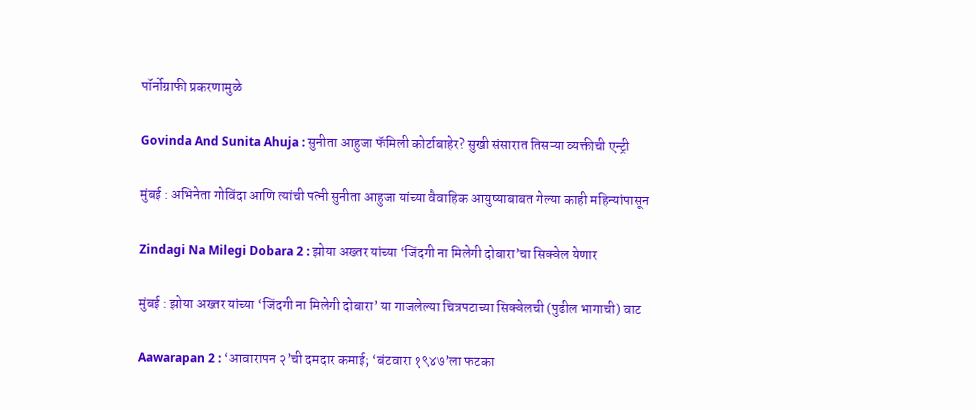पॉर्नोग्राफी प्रकरणामुळे

Govinda And Sunita Ahuja : सुनीता आहुजा फॅमिली कोर्टाबाहेर? सुखी संसारात तिसऱ्या व्यक्तीची एन्ट्री

मुंबई : अभिनेता गोविंदा आणि त्यांची पत्नी सुनीता आहुजा यांच्या वैवाहिक आयुष्याबाबत गेल्या काही महिन्यांपासून

Zindagi Na Milegi Dobara 2 : झोया अख्तर यांच्या ‘जिंदगी ना मिलेगी दोबारा’चा सिक्वेल येणार

मुंबई : झोया अख्तर यांच्या ‘जिंदगी ना मिलेगी दोबारा’ या गाजलेल्या चित्रपटाच्या सिक्वेलची (पुढील भागाची) वाट

Aawarapan 2 : ‘आवारापन २’ची दमदार कमाई; ‘बंटवारा १९४७’ला फटका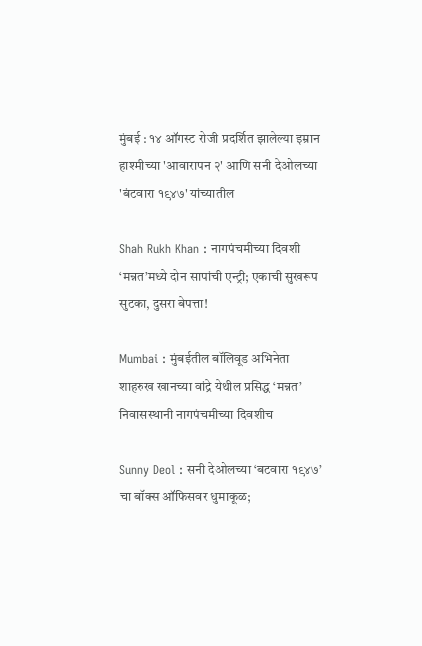मुंबई : १४ ऑगस्ट रोजी प्रदर्शित झालेल्या इम्रान हाश्मीच्या 'आवारापन २' आणि सनी देओलच्या 'बंटवारा १९४७' यांच्यातील

Shah Rukh Khan : नागपंचमीच्या दिवशी ‘मन्नत’मध्ये दोन सापांची एन्ट्री; एकाची सुखरूप सुटका, दुसरा बेपत्ता!

Mumbai : मुंबईतील बॉलिवूड अभिनेता शाहरुख खानच्या वांद्रे येथील प्रसिद्ध ‘मन्नत’ निवासस्थानी नागपंचमीच्या दिवशीच

Sunny Deol : सनी देओलच्या ‘बटवारा १९४७’ चा बॉक्स ऑफिसवर धुमाकूळ;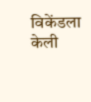विकेंडला केली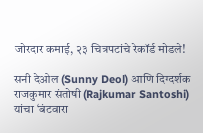जोरदार कमाई, २३ चित्रपटांचे रेकॉर्ड मोडले!

सनी देओल (Sunny Deol) आणि दिग्दर्शक राजकुमार संतोषी (Rajkumar Santoshi) यांचा ‘बंटवारा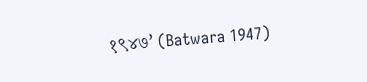१९४७’ (Batwara 1947)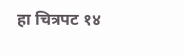हा चित्रपट १४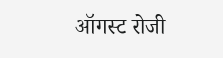ऑगस्ट रोजी